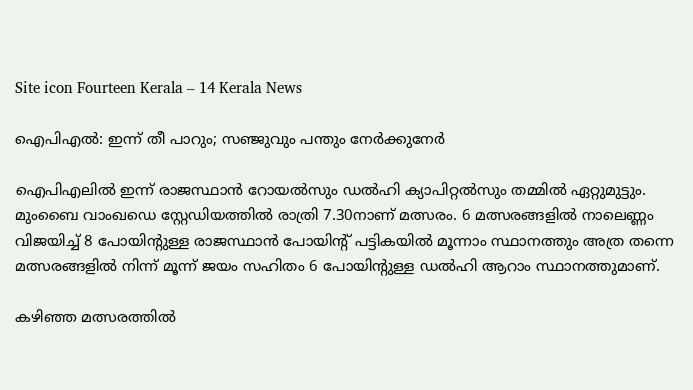Site icon Fourteen Kerala – 14 Kerala News

ഐപിഎൽ: ഇന്ന് തീ പാറും; സഞ്ജുവും പന്തും നേർക്കുനേർ

ഐപിഎലിൽ ഇന്ന് രാജസ്ഥാൻ റോയൽസും ഡൽഹി ക്യാപിറ്റൽസും തമ്മിൽ ഏറ്റുമുട്ടും. മുംബൈ വാംഖഡെ സ്റ്റേഡിയത്തിൽ രാത്രി 7.30നാണ് മത്സരം. 6 മത്സരങ്ങളിൽ നാലെണ്ണം വിജയിച്ച് 8 പോയിൻ്റുള്ള രാജസ്ഥാൻ പോയിൻ്റ് പട്ടികയിൽ മൂന്നാം സ്ഥാനത്തും അത്ര തന്നെ മത്സരങ്ങളിൽ നിന്ന് മൂന്ന് ജയം സഹിതം 6 പോയിൻ്റുള്ള ഡൽഹി ആറാം സ്ഥാനത്തുമാണ്.

കഴിഞ്ഞ മത്സരത്തിൽ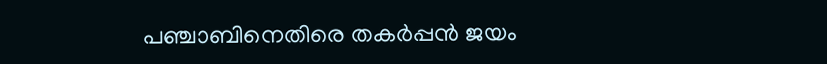പഞ്ചാബിനെതിരെ തകർപ്പൻ ജയം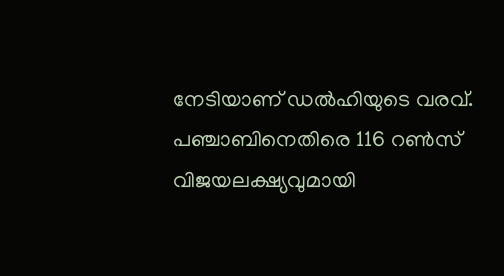നേടിയാണ് ഡൽഹിയുടെ വരവ്. പഞ്ചാബിനെതിരെ 116 റൺസ് വിജയലക്ഷ്യവുമായി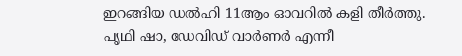ഇറങ്ങിയ ഡൽഹി 11ആം ഓവറിൽ കളി തീർത്തു. പൃഥി ഷാ, ഡേവിഡ് വാർണർ എന്നീ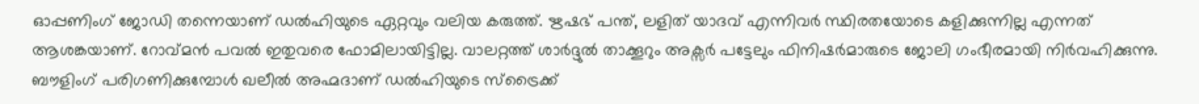ഓപ്പണിംഗ് ജോഡി തന്നെയാണ് ഡൽഹിയുടെ ഏറ്റവും വലിയ കരുത്ത്. ഋഷഭ് പന്ത്, ലളിത് യാദവ് എന്നിവർ സ്ഥിരതയോടെ കളിക്കുന്നില്ല എന്നത് ആശങ്കയാണ്. റോവ്‌മൻ പവൽ ഇതുവരെ ഫോമിലായിട്ടില്ല. വാലറ്റത്ത് ശാർദ്ദുൽ താക്കൂറും അക്സർ പട്ടേലും ഫിനിഷർമാരുടെ ജോലി ഗംഭീരമായി നിർവഹിക്കുന്നു. ബൗളിംഗ് പരിഗണിക്കുമ്പോൾ ഖലീൽ അഹ്മദാണ് ഡൽഹിയുടെ സ്ട്രൈക്ക്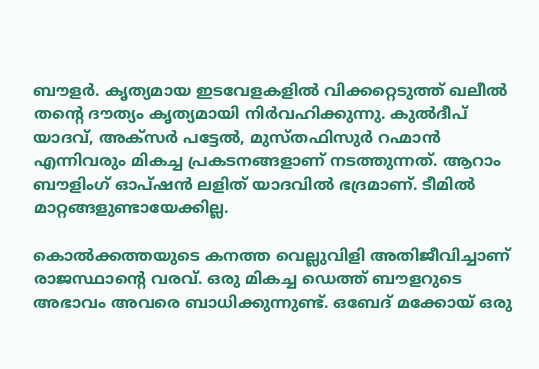ബൗളർ. കൃത്യമായ ഇടവേളകളിൽ വിക്കറ്റെടുത്ത് ഖലീൽ തൻ്റെ ദൗത്യം കൃത്യമായി നിർവഹിക്കുന്നു. കുൽദീപ് യാദവ്, അക്സർ പട്ടേൽ, മുസ്തഫിസുർ റഹ്മാൻ എന്നിവരും മികച്ച പ്രകടനങ്ങളാണ് നടത്തുന്നത്. ആറാം ബൗളിംഗ് ഓപ്ഷൻ ലളിത് യാദവിൽ ഭദ്രമാണ്. ടീമിൽ മാറ്റങ്ങളുണ്ടായേക്കില്ല.

കൊൽക്കത്തയുടെ കനത്ത വെല്ലുവിളി അതിജീവിച്ചാണ് രാജസ്ഥാൻ്റെ വരവ്. ഒരു മികച്ച ഡെത്ത് ബൗളറുടെ അഭാവം അവരെ ബാധിക്കുന്നുണ്ട്. ഒബേദ് മക്കോയ് ഒരു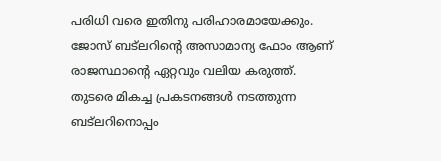പരിധി വരെ ഇതിനു പരിഹാരമായേക്കും. ജോസ് ബട്‌ലറിൻ്റെ അസാമാന്യ ഫോം ആണ് രാജസ്ഥാൻ്റെ ഏറ്റവും വലിയ കരുത്ത്. തുടരെ മികച്ച പ്രകടനങ്ങൾ നടത്തുന്ന ബട്‌ലറിനൊപ്പം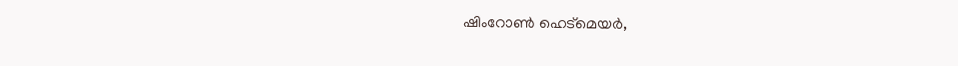ഷിംറോൺ ഹെട്‌മെയർ,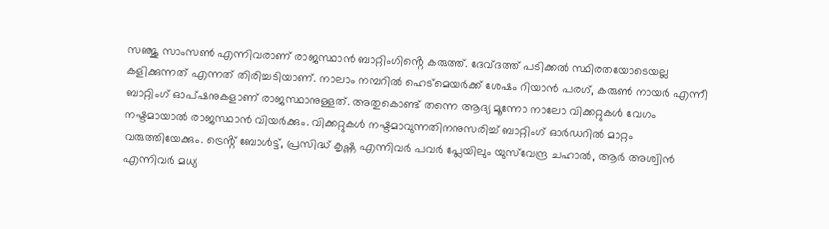സഞ്ജു സാംസൺ എന്നിവരാണ് രാജസ്ഥാൻ ബാറ്റിംഗിൻ്റെ കരുത്ത്. ദേവ്ദത്ത് പടിക്കൽ സ്ഥിരതയോടെയല്ല കളിക്കുന്നത് എന്നത് തിരിച്ചടിയാണ്. നാലാം നമ്പറിൽ ഹെട്‌മെയർക്ക് ശേഷം റിയാൻ പരഗ്, കരുൺ നായർ എന്നീ ബാറ്റിംഗ് ഓപ്ഷനുകളാണ് രാജസ്ഥാനുള്ളത്. അതുകൊണ്ട് തന്നെ ആദ്യ മൂന്നോ നാലോ വിക്കറ്റുകൾ വേഗം നഷ്ടമായാൽ രാജസ്ഥാൻ വിയർക്കും. വിക്കറ്റുകൾ നഷ്ടമാവുന്നതിനനുസരിച്ച് ബാറ്റിംഗ് ഓർഡറിൽ മാറ്റം വരുത്തിയേക്കും. ട്രെൻ്റ് ബോൾട്ട്, പ്രസിദ്ധ് കൃഷ്ണ എന്നിവർ പവർ പ്ലേയിലും യുസ്‌വേന്ദ്ര ചഹാൽ, ആർ അശ്വിൻ എന്നിവർ മധ്യ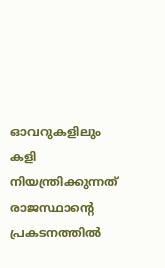ഓവറുകളിലും കളി നിയന്ത്രിക്കുന്നത് രാജസ്ഥാൻ്റെ പ്രകടനത്തിൽ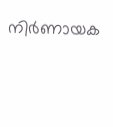നിർണായക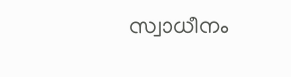സ്വാധീനം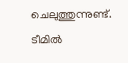ചെലുത്തുന്നുണ്ട്. ടീമിൽ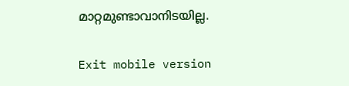മാറ്റമുണ്ടാവാനിടയില്ല.

Exit mobile version